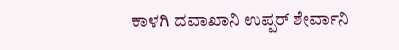ಕಾಳಗಿ ದವಾಖಾನಿ ಉಪ್ಪರ್ ಶೇರ್ವಾನಿ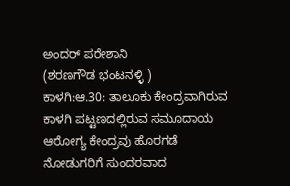ಅಂದರ್ ಪರೇಶಾನಿ
(ಶರಣಗೌಡ ಭಂಟನಳ್ಳಿ )
ಕಾಳಗಿ:ಆ.30: ತಾಲೂಕು ಕೇಂದ್ರವಾಗಿರುವ ಕಾಳಗಿ ಪಟ್ಟಣದಲ್ಲಿರುವ ಸಮೂದಾಯ ಆರೋಗ್ಯ ಕೇಂದ್ರವು ಹೊರಗಡೆ ನೋಡುಗರಿಗೆ ಸುಂದರವಾದ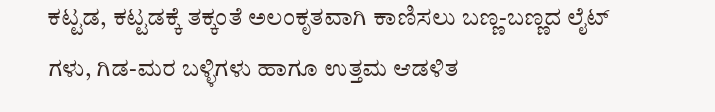ಕಟ್ಟಡ, ಕಟ್ಟಡಕ್ಕೆ ತಕ್ಕಂತೆ ಅಲಂಕೃತವಾಗಿ ಕಾಣಿಸಲು ಬಣ್ಣ-ಬಣ್ಣದ ಲೈಟ್ ಗಳು, ಗಿಡ-ಮರ ಬಳ್ಳಿಗಳು ಹಾಗೂ ಉತ್ತಮ ಆಡಳಿತ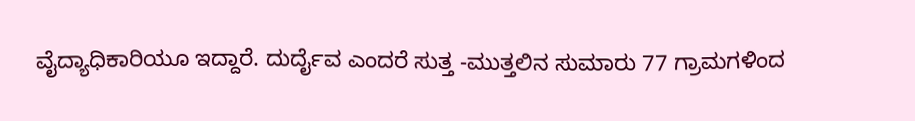ವೈದ್ಯಾಧಿಕಾರಿಯೂ ಇದ್ದಾರೆ. ದುರ್ದೈವ ಎಂದರೆ ಸುತ್ತ -ಮುತ್ತಲಿನ ಸುಮಾರು 77 ಗ್ರಾಮಗಳಿಂದ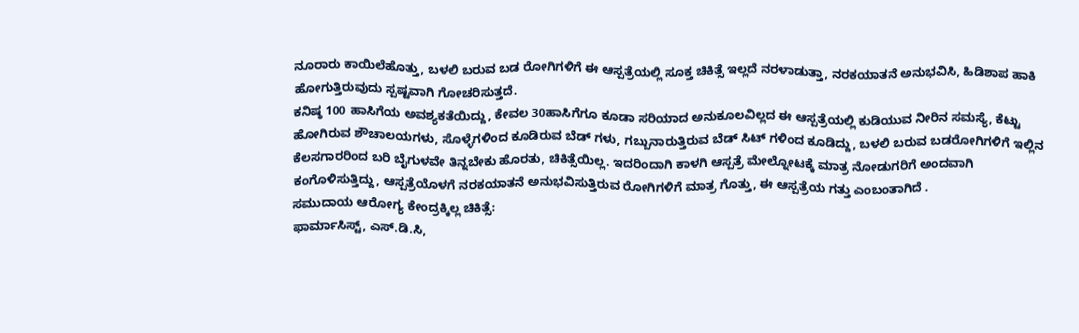ನೂರಾರು ಕಾಯಿಲೆಹೊತ್ತು, ಬಳಲಿ ಬರುವ ಬಡ ರೋಗಿಗಳಿಗೆ ಈ ಆಸ್ಪತ್ರೆಯಲ್ಲಿ ಸೂಕ್ತ ಚಿಕಿತ್ಸೆ ಇಲ್ಲದೆ ನರಳಾಡುತ್ತಾ, ನರಕಯಾತನೆ ಅನುಭವಿಸಿ, ಹಿಡಿಶಾಪ ಹಾಕಿ ಹೋಗುತ್ತಿರುವುದು ಸ್ಪಷ್ಟವಾಗಿ ಗೋಚರಿಸುತ್ತದೆ.
ಕನಿಷ್ಠ 100 ಹಾಸಿಗೆಯ ಅವಶ್ಯಕತೆಯಿದ್ದು, ಕೇವಲ 30ಹಾಸಿಗೆಗೂ ಕೂಡಾ ಸರಿಯಾದ ಅನುಕೂಲವಿಲ್ಲದ ಈ ಆಸ್ಪತ್ರೆಯಲ್ಲಿ ಕುಡಿಯುವ ನೀರಿನ ಸಮಸ್ಯೆ, ಕೆಟ್ಟು ಹೋಗಿರುವ ಶೌಚಾಲಯಗಳು, ಸೊಳ್ಳೆಗಳಿಂದ ಕೂಡಿರುವ ಬೆಡ್ ಗಳು, ಗಬ್ಬುನಾರುತ್ತಿರುವ ಬೆಡ್ ಸಿಟ್ ಗಳಿಂದ ಕೂಡಿದ್ದು, ಬಳಲಿ ಬರುವ ಬಡರೋಗಿಗಳಿಗೆ ಇಲ್ಲಿನ ಕೆಲಸಗಾರರಿಂದ ಬರಿ ಬೈಗುಳವೇ ತಿನ್ನಬೇಕು ಹೊರತು, ಚಿಕಿತ್ಸೆಯಿಲ್ಲ. ಇದರಿಂದಾಗಿ ಕಾಳಗಿ ಆಸ್ಪತ್ರೆ ಮೇಲ್ನೋಟಕ್ಕೆ ಮಾತ್ರ ನೋಡುಗರಿಗೆ ಅಂದವಾಗಿ ಕಂಗೊಳಿಸುತ್ತಿದ್ದು, ಆಸ್ಪತ್ರೆಯೊಳಗೆ ನರಕಯಾತನೆ ಅನುಭವಿಸುತ್ತಿರುವ ರೋಗಿಗಳಿಗೆ ಮಾತ್ರ ಗೊತ್ತು, ಈ ಆಸ್ಪತ್ರೆಯ ಗತ್ತು ಎಂಬಂತಾಗಿದೆ .
ಸಮುದಾಯ ಆರೋಗ್ಯ ಕೇಂದ್ರಕ್ಕಿಲ್ಲ ಚಿಕಿತ್ಸೆ:
ಫಾರ್ಮಾಸಿಸ್ಟ್, ಎಸ್.ಡಿ.ಸಿ,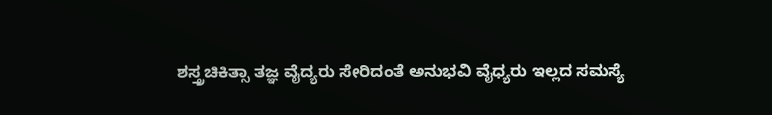ಶಸ್ತ್ರಚಿಕಿತ್ಸಾ ತಜ್ಞ ವೈದ್ಯರು ಸೇರಿದಂತೆ ಅನುಭವಿ ವೈಧ್ಯರು ಇಲ್ಲದ ಸಮಸ್ಯೆ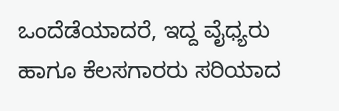ಒಂದೆಡೆಯಾದರೆ, ಇದ್ದ ವೈಧ್ಯರು ಹಾಗೂ ಕೆಲಸಗಾರರು ಸರಿಯಾದ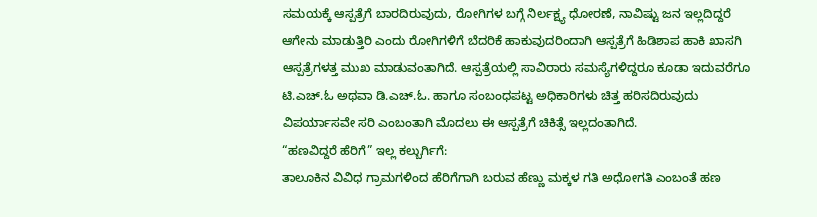ಸಮಯಕ್ಕೆ ಆಸ್ಪತ್ರೆಗೆ ಬಾರದಿರುವುದು, ರೋಗಿಗಳ ಬಗ್ಗೆ ನಿರ್ಲಕ್ಷ್ಯ ಧೋರಣೆ, ನಾವಿಷ್ಟು ಜನ ಇಲ್ಲದಿದ್ದರೆ ಆಗೇನು ಮಾಡುತ್ತಿರಿ ಎಂದು ರೋಗಿಗಳಿಗೆ ಬೆದರಿಕೆ ಹಾಕುವುದರಿಂದಾಗಿ ಆಸ್ಪತ್ರೆಗೆ ಹಿಡಿಶಾಪ ಹಾಕಿ ಖಾಸಗಿ ಆಸ್ಪತ್ರೆಗಳತ್ತ ಮುಖ ಮಾಡುವಂತಾಗಿದೆ. ಆಸ್ಪತ್ರೆಯಲ್ಲಿ ಸಾವಿರಾರು ಸಮಸ್ಯೆಗಳಿದ್ದರೂ ಕೂಡಾ ಇದುವರೆಗೂ ಟಿ.ಎಚ್.ಓ ಅಥವಾ ಡಿ.ಎಚ್.ಓ. ಹಾಗೂ ಸಂಬಂಧಪಟ್ಟ ಅಧಿಕಾರಿಗಳು ಚಿತ್ತ ಹರಿಸದಿರುವುದು ವಿಪರ್ಯಾಸವೇ ಸರಿ ಎಂಬಂತಾಗಿ ಮೊದಲು ಈ ಆಸ್ಪತ್ರೆಗೆ ಚಿಕಿತ್ಸೆ ಇಲ್ಲದಂತಾಗಿದೆ.
“ಹಣವಿದ್ದರೆ ಹೆರಿಗೆ” ಇಲ್ಲ ಕಲ್ಬುರ್ಗಿಗೆ:
ತಾಲೂಕಿನ ವಿವಿಧ ಗ್ರಾಮಗಳಿಂದ ಹೆರಿಗೆಗಾಗಿ ಬರುವ ಹೆಣ್ಣು ಮಕ್ಕಳ ಗತಿ ಅಧೋಗತಿ ಎಂಬಂತೆ ಹಣ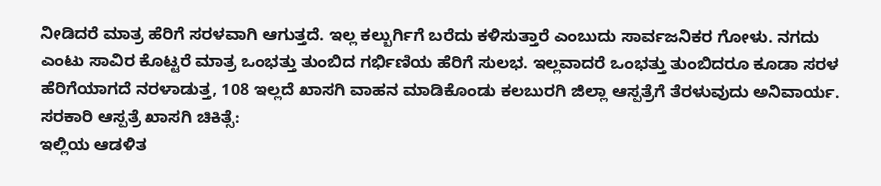ನೀಡಿದರೆ ಮಾತ್ರ ಹೆರಿಗೆ ಸರಳವಾಗಿ ಆಗುತ್ತದೆ. ಇಲ್ಲ ಕಲ್ಬುರ್ಗಿಗೆ ಬರೆದು ಕಳಿಸುತ್ತಾರೆ ಎಂಬುದು ಸಾರ್ವಜನಿಕರ ಗೋಳು. ನಗದು ಎಂಟು ಸಾವಿರ ಕೊಟ್ಟರೆ ಮಾತ್ರ ಒಂಭತ್ತು ತುಂಬಿದ ಗರ್ಭಿಣಿಯ ಹೆರಿಗೆ ಸುಲಭ. ಇಲ್ಲವಾದರೆ ಒಂಭತ್ತು ತುಂಬಿದರೂ ಕೂಡಾ ಸರಳ ಹೆರಿಗೆಯಾಗದೆ ನರಳಾಡುತ್ತ, 108 ಇಲ್ಲದೆ ಖಾಸಗಿ ವಾಹನ ಮಾಡಿಕೊಂಡು ಕಲಬುರಗಿ ಜಿಲ್ಲಾ ಆಸ್ಪತ್ರೆಗೆ ತೆರಳುವುದು ಅನಿವಾರ್ಯ.
ಸರಕಾರಿ ಆಸ್ಪತ್ರೆ ಖಾಸಗಿ ಚಿಕಿತ್ಸೆ:
ಇಲ್ಲಿಯ ಆಡಳಿತ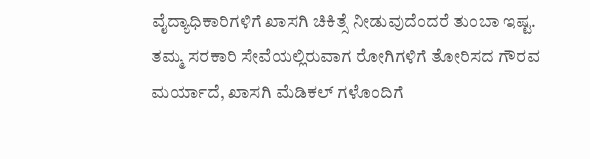ವೈದ್ಯಾಧಿಕಾರಿಗಳಿಗೆ ಖಾಸಗಿ ಚಿಕಿತ್ಸೆ ನೀಡುವುದೆಂದರೆ ತುಂಬಾ ಇಷ್ಟ.
ತಮ್ಮ ಸರಕಾರಿ ಸೇವೆಯಲ್ಲಿರುವಾಗ ರೋಗಿಗಳಿಗೆ ತೋರಿಸದ ಗೌರವ ಮರ್ಯಾದೆ, ಖಾಸಗಿ ಮೆಡಿಕಲ್ ಗಳೊಂದಿಗೆ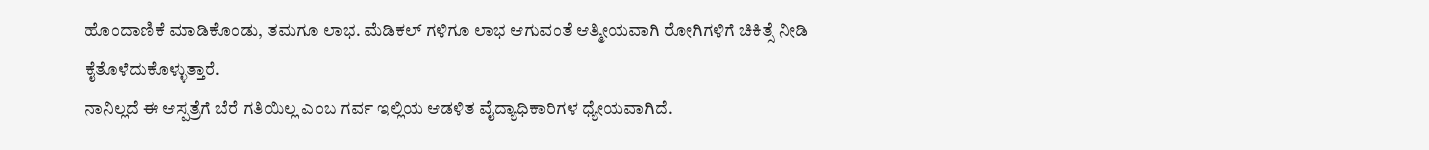ಹೊಂದಾಣಿಕೆ ಮಾಡಿಕೊಂಡು, ತಮಗೂ ಲಾಭ. ಮೆಡಿಕಲ್ ಗಳಿಗೂ ಲಾಭ ಆಗುವಂತೆ ಆತ್ಮೀಯವಾಗಿ ರೋಗಿಗಳಿಗೆ ಚಿಕಿತ್ಸೆ ನೀಡಿ ಕೈತೊಳೆದುಕೊಳ್ಳುತ್ತಾರೆ.
ನಾನಿಲ್ಲದೆ ಈ ಆಸ್ಪತ್ರೆಗೆ ಬೆರೆ ಗತಿಯಿಲ್ಲ ಎಂಬ ಗರ್ವ ಇಲ್ಲಿಯ ಆಡಳಿತ ವೈದ್ಯಾಧಿಕಾರಿಗಳ ಧ್ಯೇಯವಾಗಿದೆ.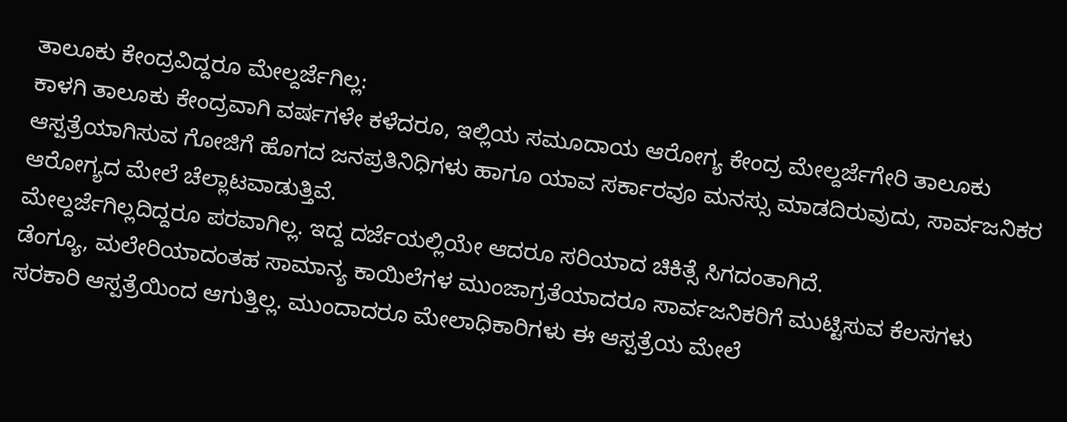ತಾಲೂಕು ಕೇಂದ್ರವಿದ್ದರೂ ಮೇಲ್ದರ್ಜೆಗಿಲ್ಲ:
ಕಾಳಗಿ ತಾಲೂಕು ಕೇಂದ್ರವಾಗಿ ವರ್ಷಗಳೇ ಕಳೆದರೂ, ಇಲ್ಲಿಯ ಸಮೂದಾಯ ಆರೋಗ್ಯ ಕೇಂದ್ರ ಮೇಲ್ದರ್ಜೆಗೇರಿ ತಾಲೂಕು ಆಸ್ಪತ್ರೆಯಾಗಿಸುವ ಗೋಜಿಗೆ ಹೊಗದ ಜನಪ್ರತಿನಿಧಿಗಳು ಹಾಗೂ ಯಾವ ಸರ್ಕಾರವೂ ಮನಸ್ಸು ಮಾಡದಿರುವುದು, ಸಾರ್ವಜನಿಕರ ಆರೋಗ್ಯದ ಮೇಲೆ ಚೆಲ್ಲಾಟವಾಡುತ್ತಿವೆ.
ಮೇಲ್ದರ್ಜೆಗಿಲ್ಲದಿದ್ದರೂ ಪರವಾಗಿಲ್ಲ. ಇದ್ದ ದರ್ಜೆಯಲ್ಲಿಯೇ ಆದರೂ ಸರಿಯಾದ ಚಿಕಿತ್ಸೆ ಸಿಗದಂತಾಗಿದೆ.
ಡೆಂಗ್ಯೂ, ಮಲೇರಿಯಾದಂತಹ ಸಾಮಾನ್ಯ ಕಾಯಿಲೆಗಳ ಮುಂಜಾಗ್ರತೆಯಾದರೂ ಸಾರ್ವಜನಿಕರಿಗೆ ಮುಟ್ಟಿಸುವ ಕೆಲಸಗಳು ಸರಕಾರಿ ಆಸ್ಪತ್ರೆಯಿಂದ ಆಗುತ್ತಿಲ್ಲ. ಮುಂದಾದರೂ ಮೇಲಾಧಿಕಾರಿಗಳು ಈ ಆಸ್ಪತ್ರೆಯ ಮೇಲೆ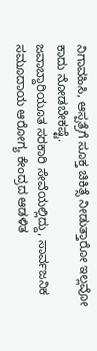ನಿಗಾವಹಿಸಿ, ಆಸ್ಪತ್ರೆಗೆ ಸೂಕ್ತ ಚಿಕಿತ್ಸೆ ನೀಡುತ್ತಾರೋ ಇಲ್ಲವೋ ಕಾದು ನೋಡಬೇಕಷ್ಟೆ.
ಜವಾಬ್ದಾರಿಯೂತ ಸರಕಾರಿ ಸೇವೆಯಲ್ಲಿದ್ದು, ಸಾರ್ವಜನಿಕ ಸಮೂದಾಯ ಆರೋಗ್ಯ ಕೇಂದ್ರದ ಆಡಳಿತ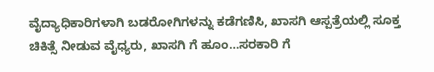ವೈದ್ಯಾಧಿಕಾರಿಗಳಾಗಿ ಬಡರೋಗಿಗಳನ್ನು ಕಡೆಗಣಿಸಿ, ಖಾಸಗಿ ಆಸ್ಪತ್ರೆಯಲ್ಲಿ ಸೂಕ್ತ ಚಿಕಿತ್ಸೆ ನೀಡುವ ವೈಧ್ಯರು, ಖಾಸಗಿ ಗೆ ಹೂಂ…ಸರಕಾರಿ ಗೆ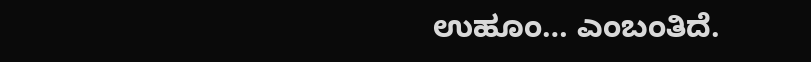ಉಹೂಂ… ಎಂಬಂತಿದೆ.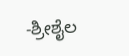-ಶ್ರೀಶೈಲ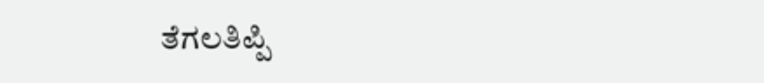ತೆಗಲತಿಪ್ಪಿ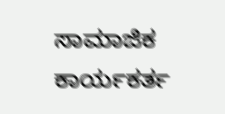ಸಾಮಾಜಿಕ ಕಾರ್ಯಕರ್ತ